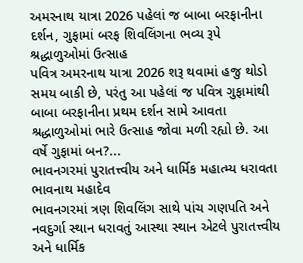અમરનાથ યાત્રા 2026 પહેલાં જ બાબા બરફાનીના દર્શન, ગુફામાં બરફ શિવલિંગના ભવ્ય રૂપે શ્રદ્ધાળુઓમાં ઉત્સાહ
પવિત્ર અમરનાથ યાત્રા 2026 શરૂ થવામાં હજુ થોડો સમય બાકી છે, પરંતુ આ પહેલાં જ પવિત્ર ગુફામાંથી બાબા બરફાનીના પ્રથમ દર્શન સામે આવતા શ્રદ્ધાળુઓમાં ભારે ઉત્સાહ જોવા મળી રહ્યો છે. આ વર્ષે ગુફામાં બન?...
ભાવનગરમાં પુરાતત્ત્વીય અને ધાર્મિક મહાત્મ્ય ધરાવતા ભાવનાથ મહાદેવ
ભાવનગરમાં ત્રણ શિવલિંગ સાથે પાંચ ગણપતિ અને નવદુર્ગા સ્થાન ધરાવતું આસ્થા સ્થાન એટલે પુરાતત્ત્વીય અને ધાર્મિક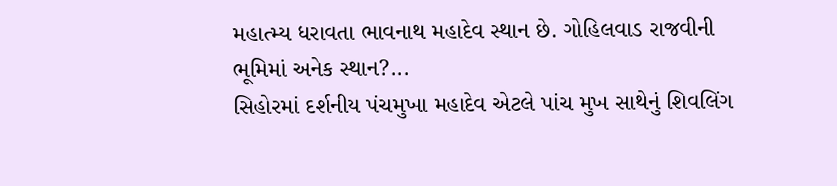મહાત્મ્ય ધરાવતા ભાવનાથ મહાદેવ સ્થાન છે. ગોહિલવાડ રાજવીની ભૂમિમાં અનેક સ્થાન?...
સિહોરમાં દર્શનીય પંચમુખા મહાદેવ એટલે પાંચ મુખ સાથેનું શિવલિંગ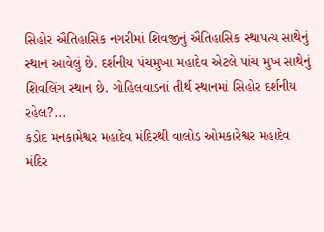સિહોર ઐતિહાસિક નગરીમાં શિવજીનું ઐતિહાસિક સ્થાપત્ય સાથેનું સ્થાન આવેલું છે. દર્શનીય પંચમુખા મહાદેવ એટલે પાંચ મુખ સાથેનું શિવલિંગ સ્થાન છે. ગોહિલવાડનાં તીર્થ સ્થાનમાં સિહોર દર્શનીય રહેલ?...
કડોદ મનકામેશ્વર મહાદેવ મંદિરથી વાલોડ ઓમકારેશ્વર મહાદેવ મંદિર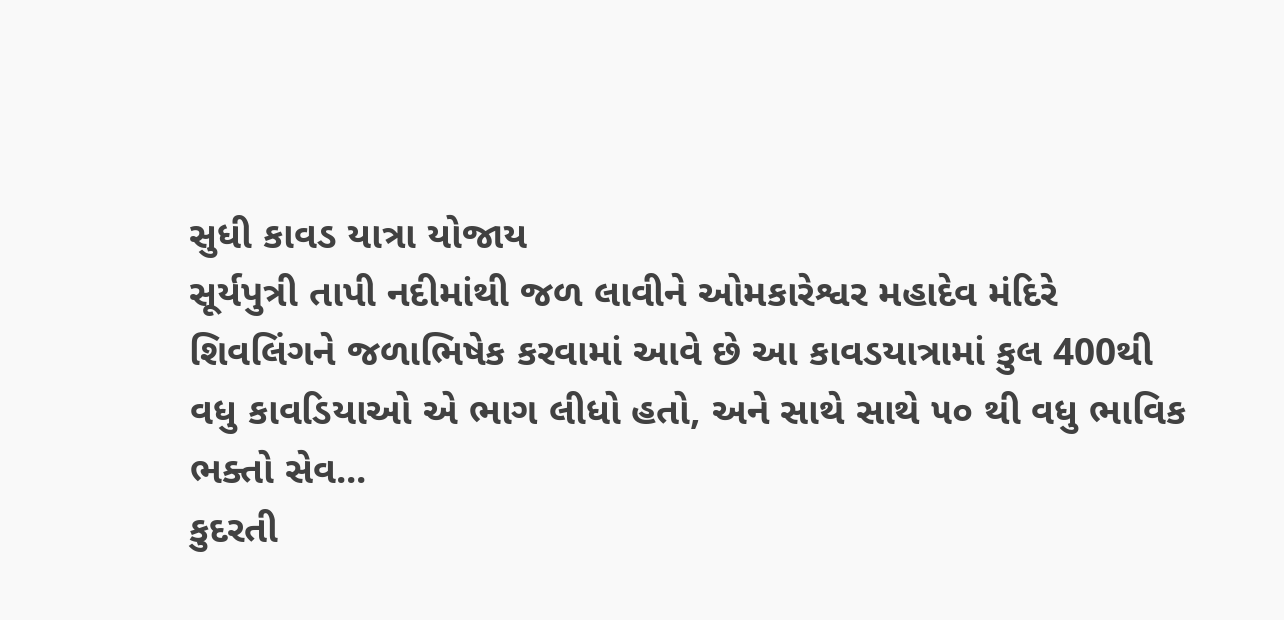સુધી કાવડ યાત્રા યોજાય
સૂર્યપુત્રી તાપી નદીમાંથી જળ લાવીને ઓમકારેશ્વર મહાદેવ મંદિરે શિવલિંગને જળાભિષેક કરવામાં આવે છે આ કાવડયાત્રામાં કુલ 400થી વધુ કાવડિયાઓ એ ભાગ લીધો હતો, અને સાથે સાથે ૫૦ થી વધુ ભાવિક ભક્તો સેવ...
કુદરતી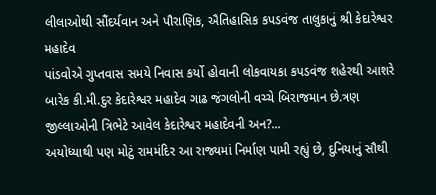લીલાઓથી સૌંદર્યવાન અને પૌરાણિક, ઐતિહાસિક કપડવંજ તાલુકાનું શ્રી કેદારેશ્વર મહાદેવ
પાંડવોએ ગુપ્તવાસ સમયે નિવાસ કર્યો હોવાની લોકવાયકા કપડવંજ શહેરથી આશરે બારેક કી.મી.દુર કેદારેશ્વર મહાદેવ ગાઢ જંગલોની વચ્ચે બિરાજમાન છે.ત્રણ જીલ્લાઓની ત્રિભેટે આવેલ કેદારેશ્વર મહાદેવની અન?...
અયોધ્યાથી પણ મોટું રામમંદિર આ રાજ્યમાં નિર્માણ પામી રહ્યું છે, દુનિયાનું સૌથી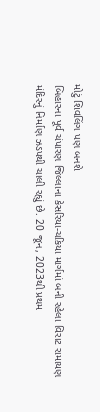મોટું શિવલિંગ પણ બનશે
બિહારના પૂર્વ ચંપારણ જિલ્લાના કેસરિયા-ચકિયા માર્ગમાં બની રહેલા વિરાટ રામાયણ મંદિરનું નિર્માણ ઝડપથી ચાલી રહ્યું છે. 20 જૂન, 2023થી પ્રથમ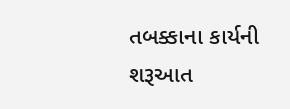તબક્કાના કાર્યની શરૂઆત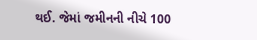થઈ. જેમાં જમીનની નીચે 100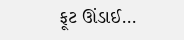ફૂટ ઊંડાઈ...